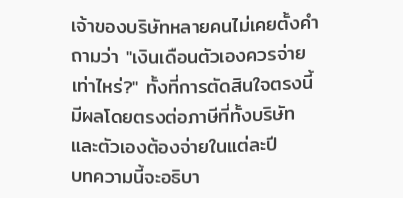เจ้าของบริษัทหลายคนไม่เคยตั้งคำถามว่า "เงินเดือนตัวเองควรจ่ายเท่าไหร่?" ทั้งที่การตัดสินใจตรงนี้มีผลโดยตรงต่อภาษีที่ทั้งบริษัทและตัวเองต้องจ่ายในแต่ละปี
บทความนี้จะอธิบา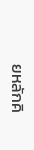ยหลักคิ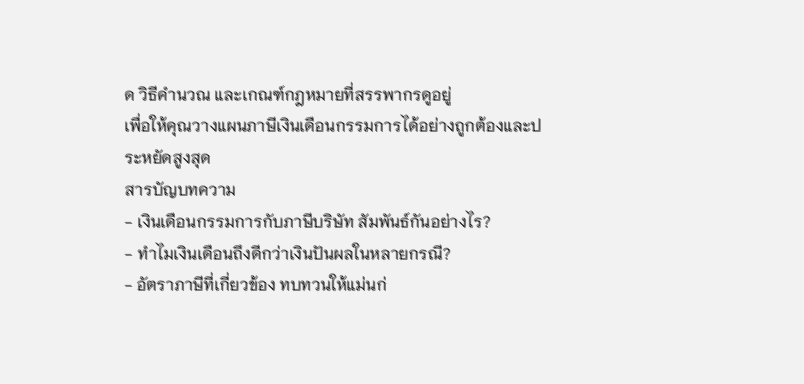ด วิธีคำนวณ และเกณฑ์กฎหมายที่สรรพากรดูอยู่
เพื่อให้คุณวางแผนภาษีเงินเดือนกรรมการได้อย่างถูกต้องและประหยัดสูงสุด
สารบัญบทความ
- เงินเดือนกรรมการกับภาษีบริษัท สัมพันธ์กันอย่างไร?
- ทำไมเงินเดือนถึงดีกว่าเงินปันผลในหลายกรณี?
- อัตราภาษีที่เกี่ยวข้อง ทบทวนให้แม่นก่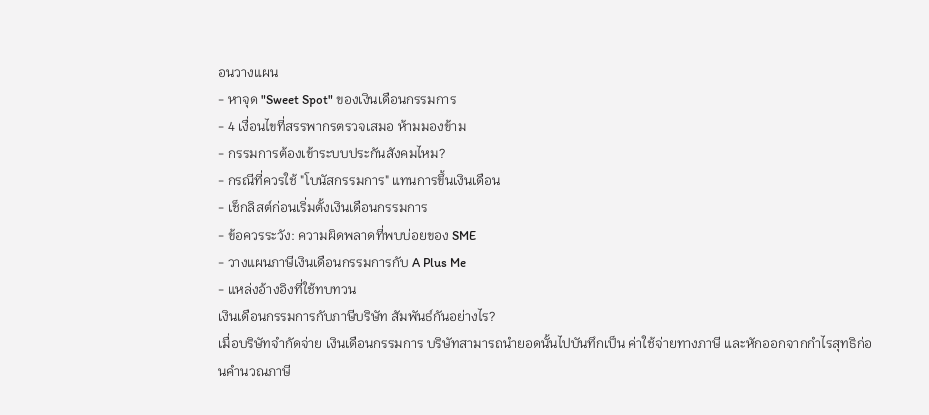อนวางแผน
- หาจุด "Sweet Spot" ของเงินเดือนกรรมการ
- 4 เงื่อนไขที่สรรพากรตรวจเสมอ ห้ามมองข้าม
- กรรมการต้องเข้าระบบประกันสังคมไหม?
- กรณีที่ควรใช้ "โบนัสกรรมการ" แทนการขึ้นเงินเดือน
- เช็กลิสต์ก่อนเริ่มตั้งเงินเดือนกรรมการ
- ข้อควรระวัง: ความผิดพลาดที่พบบ่อยของ SME
- วางแผนภาษีเงินเดือนกรรมการกับ A Plus Me
- แหล่งอ้างอิงที่ใช้ทบทวน
เงินเดือนกรรมการกับภาษีบริษัท สัมพันธ์กันอย่างไร?
เมื่อบริษัทจำกัดจ่าย เงินเดือนกรรมการ บริษัทสามารถนำยอดนั้นไปบันทึกเป็น ค่าใช้จ่ายทางภาษี และหักออกจากกำไรสุทธิก่อนคำนวณภาษี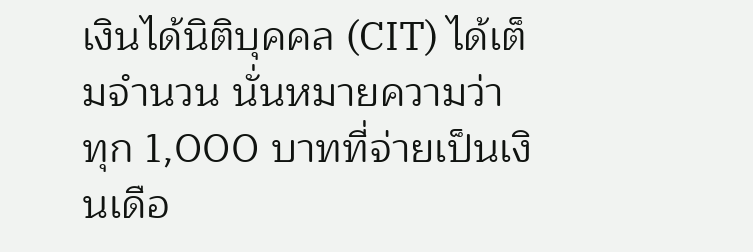เงินได้นิติบุคคล (CIT) ได้เต็มจำนวน นั่นหมายความว่า
ทุก 1,000 บาทที่จ่ายเป็นเงินเดือ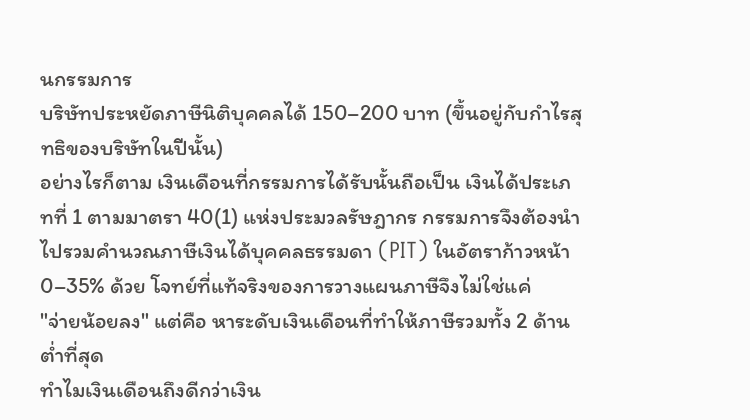นกรรมการ
บริษัทประหยัดภาษีนิติบุคคลได้ 150–200 บาท (ขึ้นอยู่กับกำไรสุทธิของบริษัทในปีนั้น)
อย่างไรก็ตาม เงินเดือนที่กรรมการได้รับนั้นถือเป็น เงินได้ประเภทที่ 1 ตามมาตรา 40(1) แห่งประมวลรัษฎากร กรรมการจึงต้องนำไปรวมคำนวณภาษีเงินได้บุคคลธรรมดา (PIT) ในอัตราก้าวหน้า
0–35% ด้วย โจทย์ที่แท้จริงของการวางแผนภาษีจึงไม่ใช่แค่
"จ่ายน้อยลง" แต่คือ หาระดับเงินเดือนที่ทำให้ภาษีรวมทั้ง 2 ด้านต่ำที่สุด
ทำไมเงินเดือนถึงดีกว่าเงิน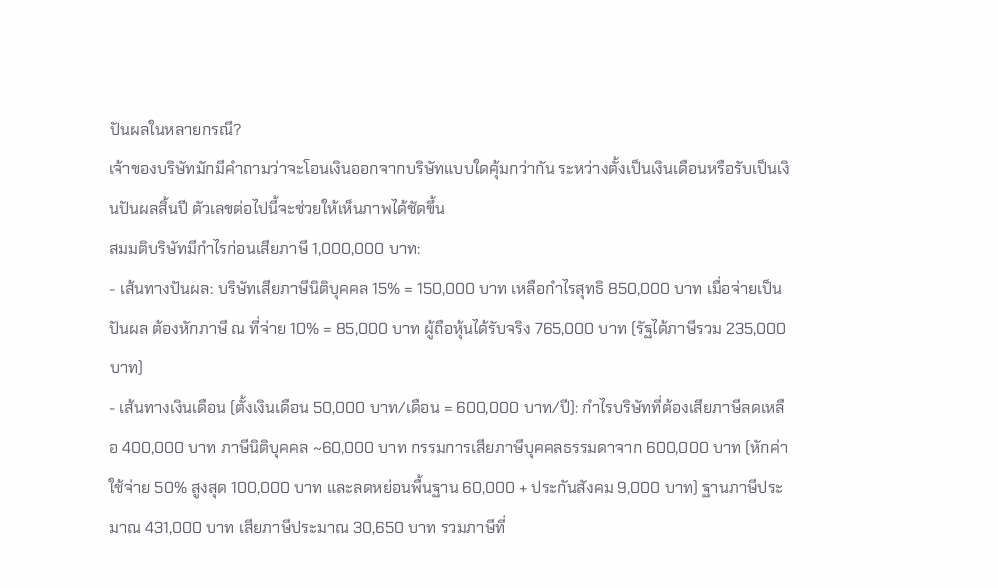ปันผลในหลายกรณี?
เจ้าของบริษัทมักมีคำถามว่าจะโอนเงินออกจากบริษัทแบบใดคุ้มกว่ากัน ระหว่างตั้งเป็นเงินเดือนหรือรับเป็นเงินปันผลสิ้นปี ตัวเลขต่อไปนี้จะช่วยให้เห็นภาพได้ชัดขึ้น
สมมติบริษัทมีกำไรก่อนเสียภาษี 1,000,000 บาท:
- เส้นทางปันผล: บริษัทเสียภาษีนิติบุคคล 15% = 150,000 บาท เหลือกำไรสุทธิ 850,000 บาท เมื่อจ่ายเป็นปันผล ต้องหักภาษี ณ ที่จ่าย 10% = 85,000 บาท ผู้ถือหุ้นได้รับจริง 765,000 บาท (รัฐได้ภาษีรวม 235,000 บาท)
- เส้นทางเงินเดือน (ตั้งเงินเดือน 50,000 บาท/เดือน = 600,000 บาท/ปี): กำไรบริษัทที่ต้องเสียภาษีลดเหลือ 400,000 บาท ภาษีนิติบุคคล ~60,000 บาท กรรมการเสียภาษีบุคคลธรรมดาจาก 600,000 บาท (หักค่าใช้จ่าย 50% สูงสุด 100,000 บาท และลดหย่อนพื้นฐาน 60,000 + ประกันสังคม 9,000 บาท) ฐานภาษีประมาณ 431,000 บาท เสียภาษีประมาณ 30,650 บาท รวมภาษีที่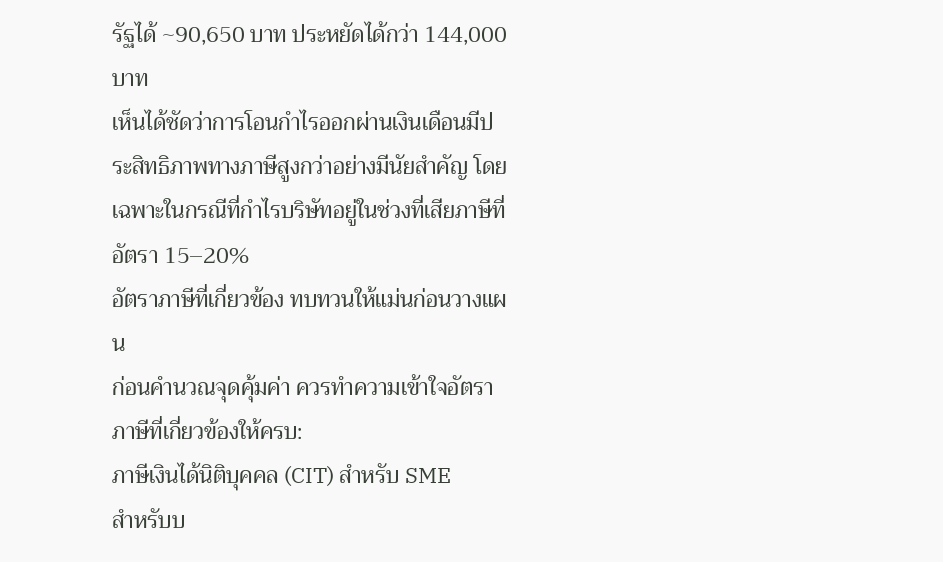รัฐได้ ~90,650 บาท ประหยัดได้กว่า 144,000 บาท
เห็นได้ชัดว่าการโอนกำไรออกผ่านเงินเดือนมีประสิทธิภาพทางภาษีสูงกว่าอย่างมีนัยสำคัญ โดยเฉพาะในกรณีที่กำไรบริษัทอยู่ในช่วงที่เสียภาษีที่อัตรา 15–20%
อัตราภาษีที่เกี่ยวข้อง ทบทวนให้แม่นก่อนวางแผน
ก่อนคำนวณจุดคุ้มค่า ควรทำความเข้าใจอัตราภาษีที่เกี่ยวข้องให้ครบ:
ภาษีเงินได้นิติบุคคล (CIT) สำหรับ SME
สำหรับบ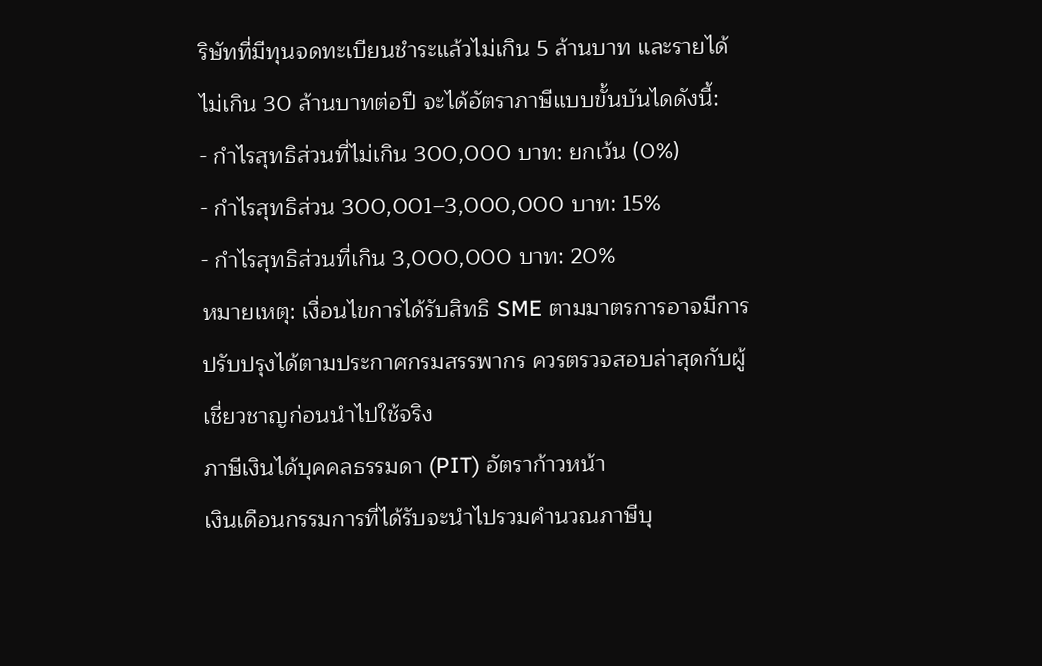ริษัทที่มีทุนจดทะเบียนชำระแล้วไม่เกิน 5 ล้านบาท และรายได้ไม่เกิน 30 ล้านบาทต่อปี จะได้อัตราภาษีแบบขั้นบันไดดังนี้:
- กำไรสุทธิส่วนที่ไม่เกิน 300,000 บาท: ยกเว้น (0%)
- กำไรสุทธิส่วน 300,001–3,000,000 บาท: 15%
- กำไรสุทธิส่วนที่เกิน 3,000,000 บาท: 20%
หมายเหตุ: เงื่อนไขการได้รับสิทธิ SME ตามมาตรการอาจมีการปรับปรุงได้ตามประกาศกรมสรรพากร ควรตรวจสอบล่าสุดกับผู้เชี่ยวชาญก่อนนำไปใช้จริง
ภาษีเงินได้บุคคลธรรมดา (PIT) อัตราก้าวหน้า
เงินเดือนกรรมการที่ได้รับจะนำไปรวมคำนวณภาษีบุ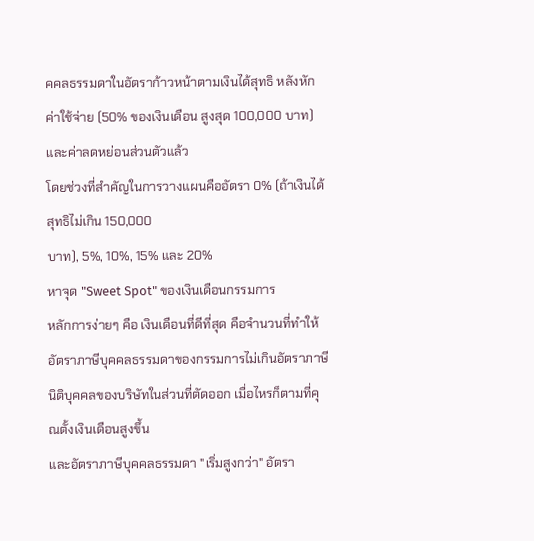คคลธรรมดาในอัตราก้าวหน้าตามเงินได้สุทธิ หลังหักค่าใช้จ่าย (50% ของเงินเดือน สูงสุด 100,000 บาท) และค่าลดหย่อนส่วนตัวแล้ว
โดยช่วงที่สำคัญในการวางแผนคืออัตรา 0% (ถ้าเงินได้สุทธิไม่เกิน 150,000
บาท), 5%, 10%, 15% และ 20%
หาจุด "Sweet Spot" ของเงินเดือนกรรมการ
หลักการง่ายๆ คือ เงินเดือนที่ดีที่สุด คือจำนวนที่ทำให้อัตราภาษีบุคคลธรรมดาของกรรมการไม่เกินอัตราภาษีนิติบุคคลของบริษัทในส่วนที่ตัดออก เมื่อไหรก็ตามที่คุณตั้งเงินเดือนสูงขึ้น
และอัตราภาษีบุคคลธรรมดา "เริ่มสูงกว่า" อัตรา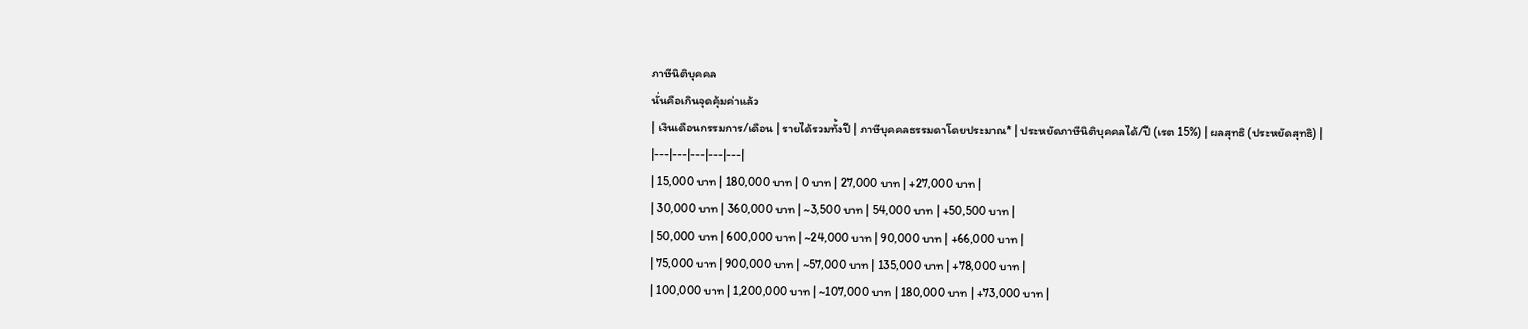ภาษีนิติบุคคล
นั่นคือเกินจุดคุ้มค่าแล้ว
| เงินเดือนกรรมการ/เดือน | รายได้รวมทั้งปี | ภาษีบุคคลธรรมดาโดยประมาณ* | ประหยัดภาษีนิติบุคคลได้/ปี (เรต 15%) | ผลสุทธิ (ประหยัดสุทธิ) |
|---|---|---|---|---|
| 15,000 บาท | 180,000 บาท | 0 บาท | 27,000 บาท | +27,000 บาท |
| 30,000 บาท | 360,000 บาท | ~3,500 บาท | 54,000 บาท | +50,500 บาท |
| 50,000 บาท | 600,000 บาท | ~24,000 บาท | 90,000 บาท | +66,000 บาท |
| 75,000 บาท | 900,000 บาท | ~57,000 บาท | 135,000 บาท | +78,000 บาท |
| 100,000 บาท | 1,200,000 บาท | ~107,000 บาท | 180,000 บาท | +73,000 บาท |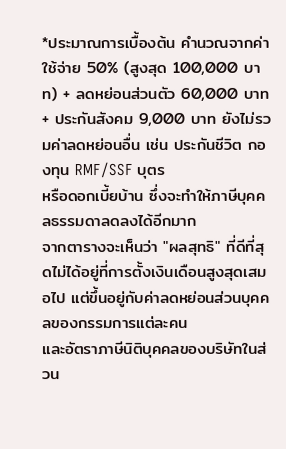*ประมาณการเบื้องต้น คำนวณจากค่าใช้จ่าย 50% (สูงสุด 100,000 บาท) + ลดหย่อนส่วนตัว 60,000 บาท + ประกันสังคม 9,000 บาท ยังไม่รวมค่าลดหย่อนอื่น เช่น ประกันชีวิต กองทุน RMF/SSF บุตร
หรือดอกเบี้ยบ้าน ซึ่งจะทำให้ภาษีบุคคลธรรมดาลดลงได้อีกมาก
จากตารางจะเห็นว่า "ผลสุทธิ" ที่ดีที่สุดไม่ได้อยู่ที่การตั้งเงินเดือนสูงสุดเสมอไป แต่ขึ้นอยู่กับค่าลดหย่อนส่วนบุคคลของกรรมการแต่ละคน
และอัตราภาษีนิติบุคคลของบริษัทในส่วน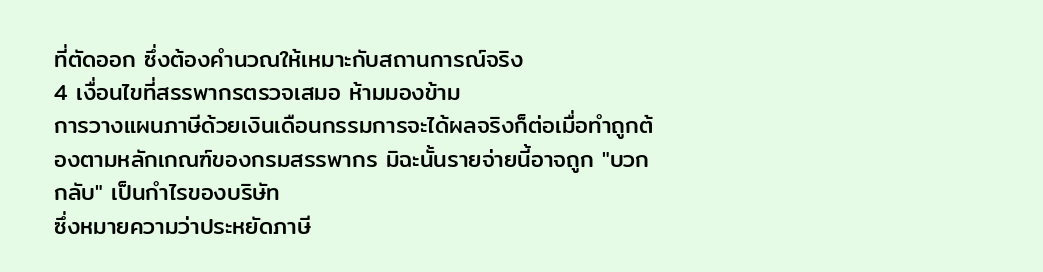ที่ตัดออก ซึ่งต้องคำนวณให้เหมาะกับสถานการณ์จริง
4 เงื่อนไขที่สรรพากรตรวจเสมอ ห้ามมองข้าม
การวางแผนภาษีด้วยเงินเดือนกรรมการจะได้ผลจริงก็ต่อเมื่อทำถูกต้องตามหลักเกณฑ์ของกรมสรรพากร มิฉะนั้นรายจ่ายนี้อาจถูก "บวกกลับ" เป็นกำไรของบริษัท
ซึ่งหมายความว่าประหยัดภาษี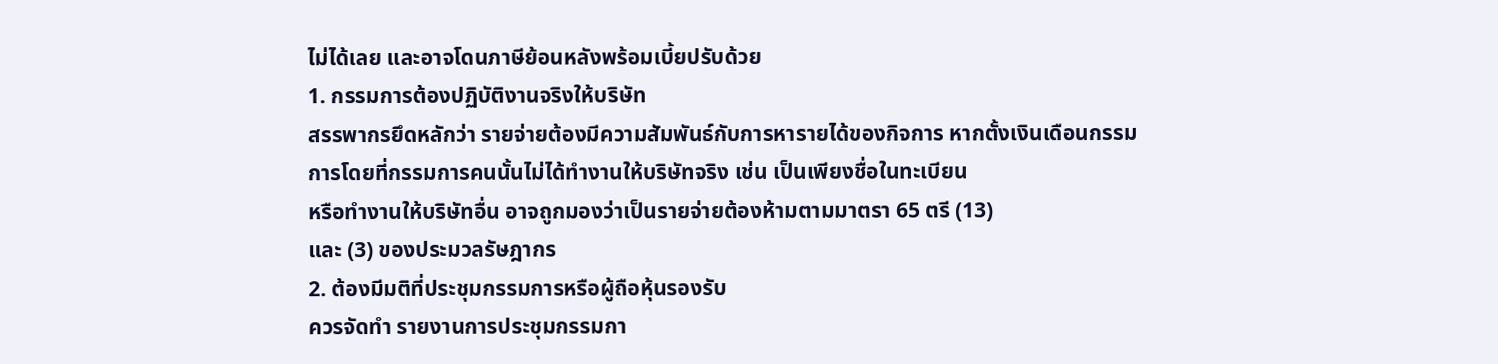ไม่ได้เลย และอาจโดนภาษีย้อนหลังพร้อมเบี้ยปรับด้วย
1. กรรมการต้องปฏิบัติงานจริงให้บริษัท
สรรพากรยึดหลักว่า รายจ่ายต้องมีความสัมพันธ์กับการหารายได้ของกิจการ หากตั้งเงินเดือนกรรมการโดยที่กรรมการคนนั้นไม่ได้ทำงานให้บริษัทจริง เช่น เป็นเพียงชื่อในทะเบียน
หรือทำงานให้บริษัทอื่น อาจถูกมองว่าเป็นรายจ่ายต้องห้ามตามมาตรา 65 ตรี (13)
และ (3) ของประมวลรัษฎากร
2. ต้องมีมติที่ประชุมกรรมการหรือผู้ถือหุ้นรองรับ
ควรจัดทำ รายงานการประชุมกรรมกา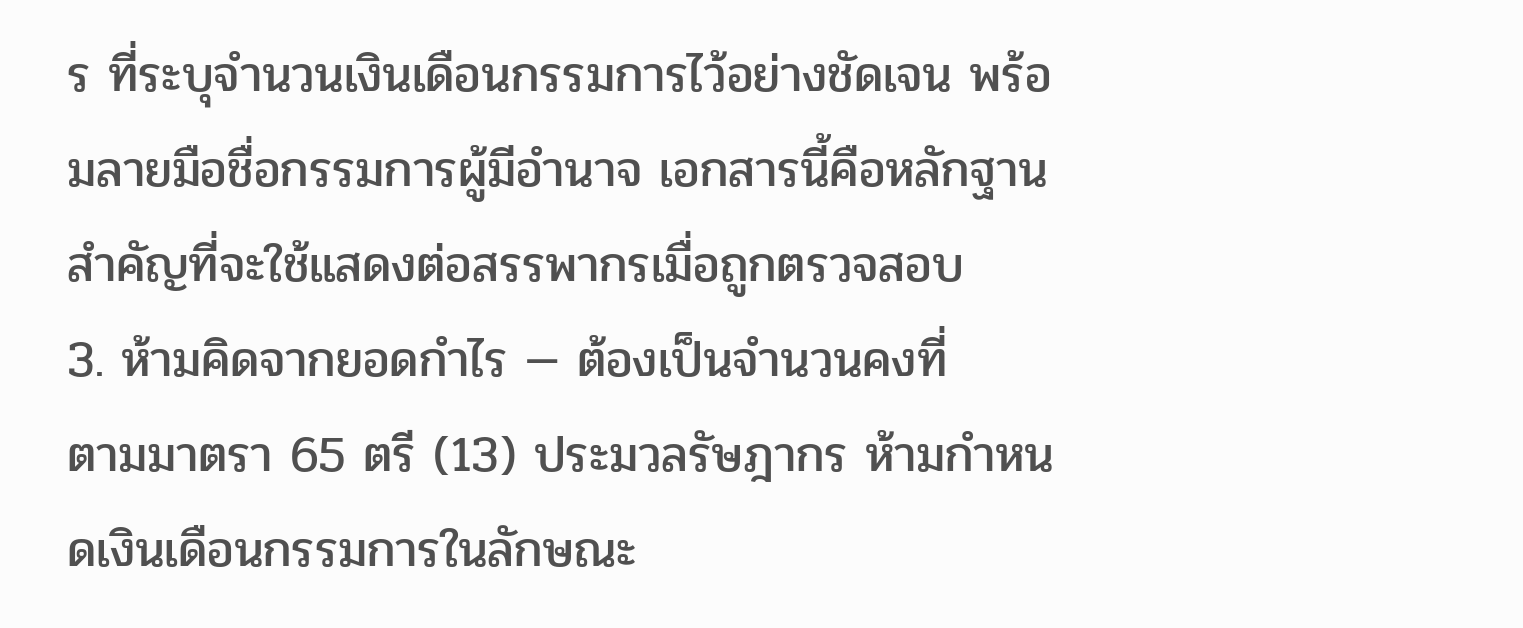ร ที่ระบุจำนวนเงินเดือนกรรมการไว้อย่างชัดเจน พร้อมลายมือชื่อกรรมการผู้มีอำนาจ เอกสารนี้คือหลักฐานสำคัญที่จะใช้แสดงต่อสรรพากรเมื่อถูกตรวจสอบ
3. ห้ามคิดจากยอดกำไร — ต้องเป็นจำนวนคงที่
ตามมาตรา 65 ตรี (13) ประมวลรัษฎากร ห้ามกำหนดเงินเดือนกรรมการในลักษณะ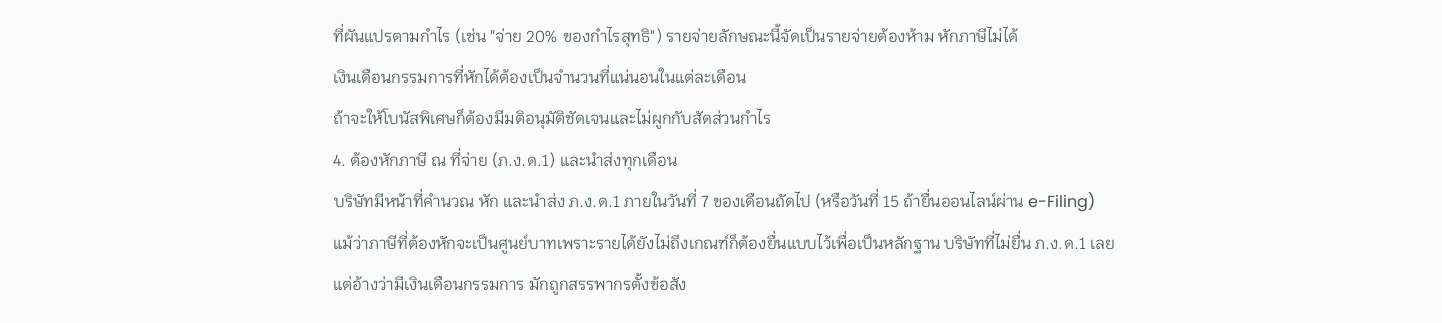ที่ผันแปรตามกำไร (เช่น "จ่าย 20% ของกำไรสุทธิ") รายจ่ายลักษณะนี้จัดเป็นรายจ่ายต้องห้าม หักภาษีไม่ได้
เงินเดือนกรรมการที่หักได้ต้องเป็นจำนวนที่แน่นอนในแต่ละเดือน
ถ้าจะให้โบนัสพิเศษก็ต้องมีมติอนุมัติชัดเจนและไม่ผูกกับสัดส่วนกำไร
4. ต้องหักภาษี ณ ที่จ่าย (ภ.ง.ด.1) และนำส่งทุกเดือน
บริษัทมีหน้าที่คำนวณ หัก และนำส่ง ภ.ง.ด.1 ภายในวันที่ 7 ของเดือนถัดไป (หรือวันที่ 15 ถ้ายื่นออนไลน์ผ่าน e-Filing)
แม้ว่าภาษีที่ต้องหักจะเป็นศูนย์บาทเพราะรายได้ยังไม่ถึงเกณฑ์ก็ต้องยื่นแบบไว้เพื่อเป็นหลักฐาน บริษัทที่ไม่ยื่น ภ.ง.ด.1 เลย
แต่อ้างว่ามีเงินเดือนกรรมการ มักถูกสรรพากรตั้งข้อสัง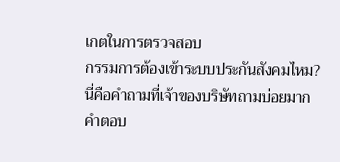เกตในการตรวจสอบ
กรรมการต้องเข้าระบบประกันสังคมไหม?
นี่คือคำถามที่เจ้าของบริษัทถามบ่อยมาก คำตอบ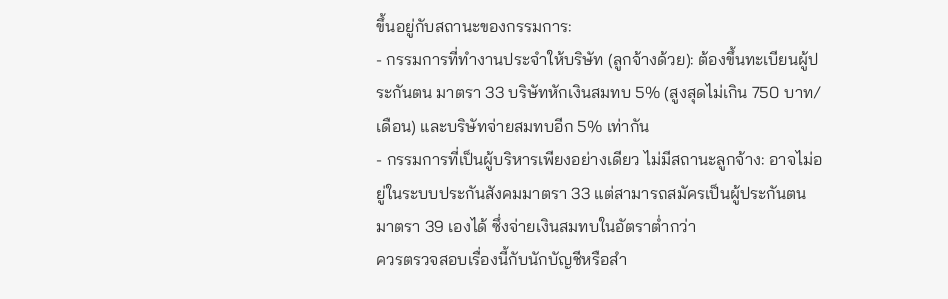ขึ้นอยู่กับสถานะของกรรมการ:
- กรรมการที่ทำงานประจำให้บริษัท (ลูกจ้างด้วย): ต้องขึ้นทะเบียนผู้ประกันตน มาตรา 33 บริษัทหักเงินสมทบ 5% (สูงสุดไม่เกิน 750 บาท/เดือน) และบริษัทจ่ายสมทบอีก 5% เท่ากัน
- กรรมการที่เป็นผู้บริหารเพียงอย่างเดียว ไม่มีสถานะลูกจ้าง: อาจไม่อยู่ในระบบประกันสังคมมาตรา 33 แต่สามารถสมัครเป็นผู้ประกันตน มาตรา 39 เองได้ ซึ่งจ่ายเงินสมทบในอัตราต่ำกว่า
ควรตรวจสอบเรื่องนี้กับนักบัญชีหรือสำ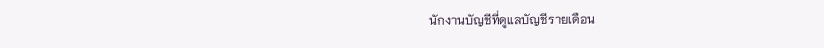นักงานบัญชีที่ดูแลบัญชีรายเดือน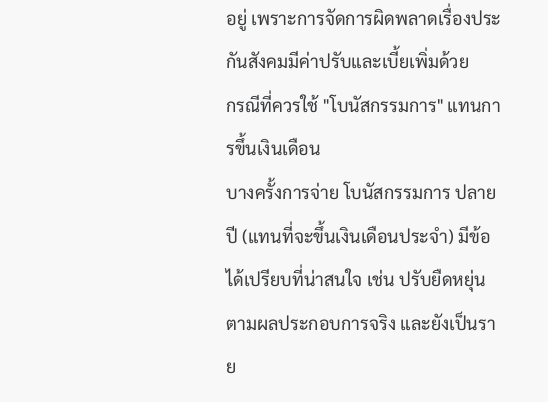อยู่ เพราะการจัดการผิดพลาดเรื่องประกันสังคมมีค่าปรับและเบี้ยเพิ่มด้วย
กรณีที่ควรใช้ "โบนัสกรรมการ" แทนการขึ้นเงินเดือน
บางครั้งการจ่าย โบนัสกรรมการ ปลายปี (แทนที่จะขึ้นเงินเดือนประจำ) มีข้อได้เปรียบที่น่าสนใจ เช่น ปรับยืดหยุ่นตามผลประกอบการจริง และยังเป็นราย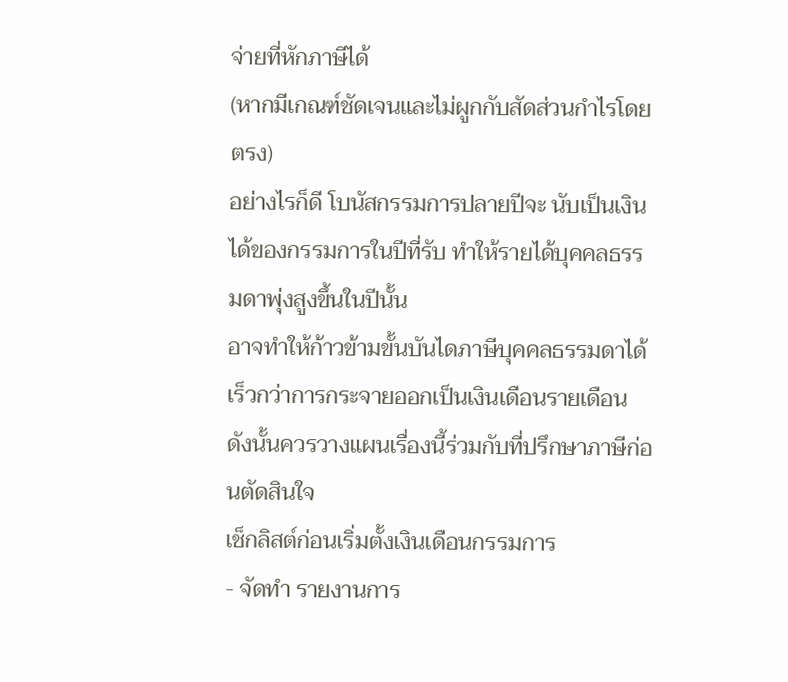จ่ายที่หักภาษีได้
(หากมีเกณฑ์ชัดเจนและไม่ผูกกับสัดส่วนกำไรโดยตรง)
อย่างไรก็ดี โบนัสกรรมการปลายปีจะ นับเป็นเงินได้ของกรรมการในปีที่รับ ทำให้รายได้บุคคลธรรมดาพุ่งสูงขึ้นในปีนั้น
อาจทำให้ก้าวข้ามขั้นบันไดภาษีบุคคลธรรมดาได้เร็วกว่าการกระจายออกเป็นเงินเดือนรายเดือน
ดังนั้นควรวางแผนเรื่องนี้ร่วมกับที่ปรึกษาภาษีก่อนตัดสินใจ
เช็กลิสต์ก่อนเริ่มตั้งเงินเดือนกรรมการ
- จัดทำ รายงานการ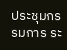ประชุมกรรมการ ระ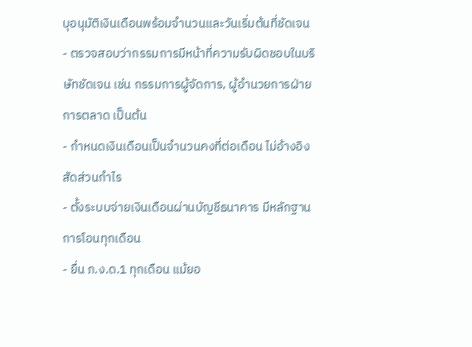บุอนุมัติเงินเดือนพร้อมจำนวนและวันเริ่มต้นที่ชัดเจน
- ตรวจสอบว่ากรรมการมีหน้าที่ความรับผิดชอบในบริษัทชัดเจน เช่น กรรมการผู้จัดการ, ผู้อำนวยการฝ่ายการตลาด เป็นต้น
- กำหนดเงินเดือนเป็นจำนวนคงที่ต่อเดือน ไม่อ้างอิงสัดส่วนกำไร
- ตั้งระบบจ่ายเงินเดือนผ่านบัญชีธนาคาร มีหลักฐานการโอนทุกเดือน
- ยื่น ภ.ง.ด.1 ทุกเดือน แม้ยอ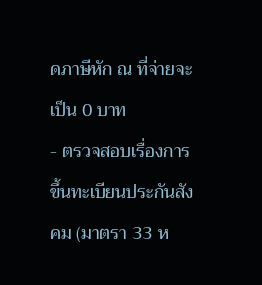ดภาษีหัก ณ ที่จ่ายจะเป็น 0 บาท
- ตรวจสอบเรื่องการขึ้นทะเบียนประกันสังคม (มาตรา 33 ห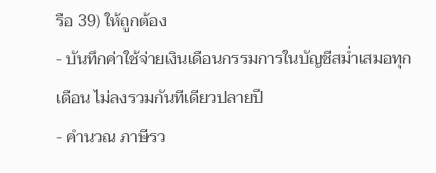รือ 39) ให้ถูกต้อง
- บันทึกค่าใช้จ่ายเงินเดือนกรรมการในบัญชีสม่ำเสมอทุกเดือน ไม่ลงรวมกันทีเดียวปลายปี
- คำนวณ ภาษีรว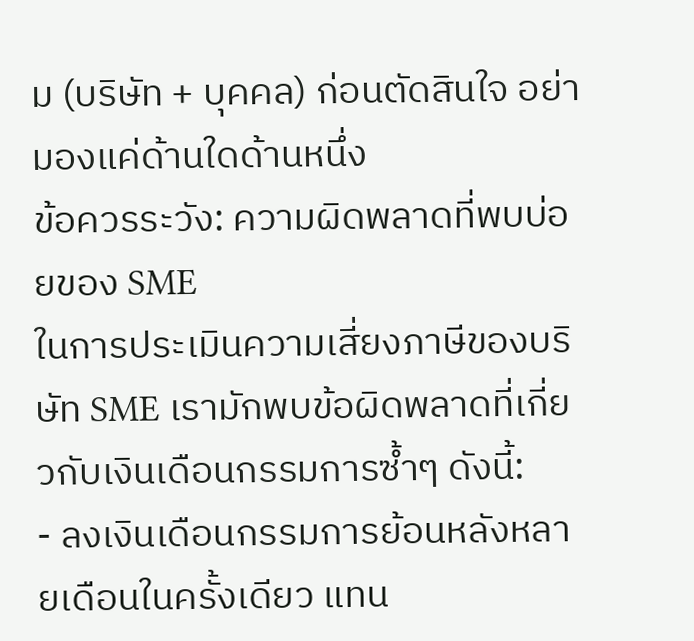ม (บริษัท + บุคคล) ก่อนตัดสินใจ อย่ามองแค่ด้านใดด้านหนึ่ง
ข้อควรระวัง: ความผิดพลาดที่พบบ่อยของ SME
ในการประเมินความเสี่ยงภาษีของบริษัท SME เรามักพบข้อผิดพลาดที่เกี่ยวกับเงินเดือนกรรมการซ้ำๆ ดังนี้:
- ลงเงินเดือนกรรมการย้อนหลังหลายเดือนในครั้งเดียว แทน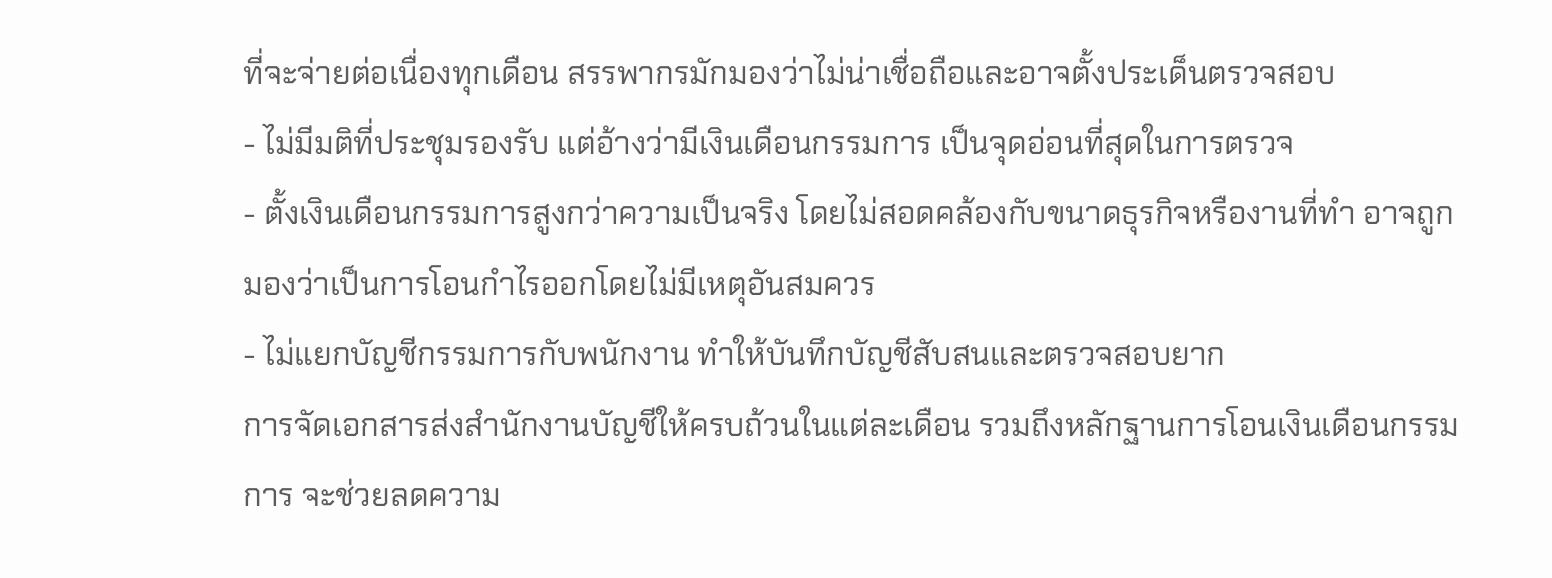ที่จะจ่ายต่อเนื่องทุกเดือน สรรพากรมักมองว่าไม่น่าเชื่อถือและอาจตั้งประเด็นตรวจสอบ
- ไม่มีมติที่ประชุมรองรับ แต่อ้างว่ามีเงินเดือนกรรมการ เป็นจุดอ่อนที่สุดในการตรวจ
- ตั้งเงินเดือนกรรมการสูงกว่าความเป็นจริง โดยไม่สอดคล้องกับขนาดธุรกิจหรืองานที่ทำ อาจถูกมองว่าเป็นการโอนกำไรออกโดยไม่มีเหตุอันสมควร
- ไม่แยกบัญชีกรรมการกับพนักงาน ทำให้บันทึกบัญชีสับสนและตรวจสอบยาก
การจัดเอกสารส่งสำนักงานบัญชีให้ครบถ้วนในแต่ละเดือน รวมถึงหลักฐานการโอนเงินเดือนกรรมการ จะช่วยลดความ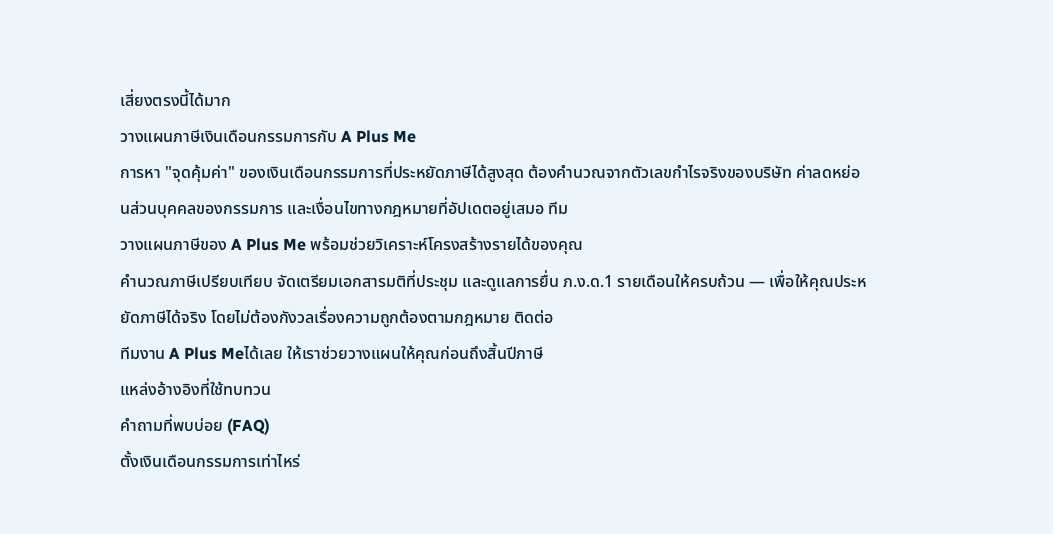เสี่ยงตรงนี้ได้มาก
วางแผนภาษีเงินเดือนกรรมการกับ A Plus Me
การหา "จุดคุ้มค่า" ของเงินเดือนกรรมการที่ประหยัดภาษีได้สูงสุด ต้องคำนวณจากตัวเลขกำไรจริงของบริษัท ค่าลดหย่อนส่วนบุคคลของกรรมการ และเงื่อนไขทางกฎหมายที่อัปเดตอยู่เสมอ ทีม
วางแผนภาษีของ A Plus Me พร้อมช่วยวิเคราะห์โครงสร้างรายได้ของคุณ
คำนวณภาษีเปรียบเทียบ จัดเตรียมเอกสารมติที่ประชุม และดูแลการยื่น ภ.ง.ด.1 รายเดือนให้ครบถ้วน — เพื่อให้คุณประหยัดภาษีได้จริง โดยไม่ต้องกังวลเรื่องความถูกต้องตามกฎหมาย ติดต่อ
ทีมงาน A Plus Meได้เลย ให้เราช่วยวางแผนให้คุณก่อนถึงสิ้นปีภาษี
แหล่งอ้างอิงที่ใช้ทบทวน
คำถามที่พบบ่อย (FAQ)
ตั้งเงินเดือนกรรมการเท่าไหร่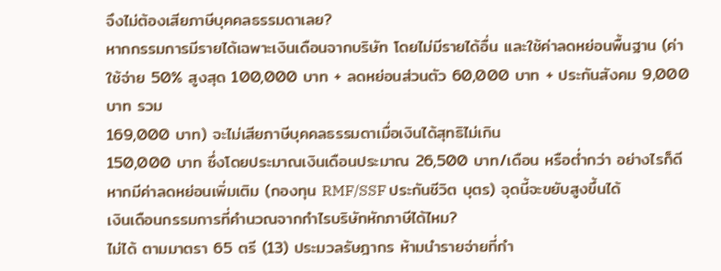จึงไม่ต้องเสียภาษีบุคคลธรรมดาเลย?
หากกรรมการมีรายได้เฉพาะเงินเดือนจากบริษัท โดยไม่มีรายได้อื่น และใช้ค่าลดหย่อนพื้นฐาน (ค่าใช้จ่าย 50% สูงสุด 100,000 บาท + ลดหย่อนส่วนตัว 60,000 บาท + ประกันสังคม 9,000 บาท รวม
169,000 บาท) จะไม่เสียภาษีบุคคลธรรมดาเมื่อเงินได้สุทธิไม่เกิน
150,000 บาท ซึ่งโดยประมาณเงินเดือนประมาณ 26,500 บาท/เดือน หรือต่ำกว่า อย่างไรก็ดี หากมีค่าลดหย่อนเพิ่มเติม (กองทุน RMF/SSF ประกันชีวิต บุตร) จุดนี้จะขยับสูงขึ้นได้
เงินเดือนกรรมการที่คำนวณจากกำไรบริษัทหักภาษีได้ไหม?
ไม่ได้ ตามมาตรา 65 ตรี (13) ประมวลรัษฎากร ห้ามนำรายจ่ายที่กำ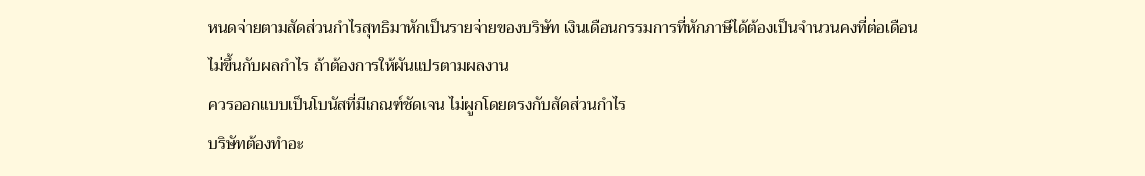หนดจ่ายตามสัดส่วนกำไรสุทธิมาหักเป็นรายจ่ายของบริษัท เงินเดือนกรรมการที่หักภาษีได้ต้องเป็นจำนวนคงที่ต่อเดือน
ไม่ขึ้นกับผลกำไร ถ้าต้องการให้ผันแปรตามผลงาน
ควรออกแบบเป็นโบนัสที่มีเกณฑ์ชัดเจน ไม่ผูกโดยตรงกับสัดส่วนกำไร
บริษัทต้องทำอะ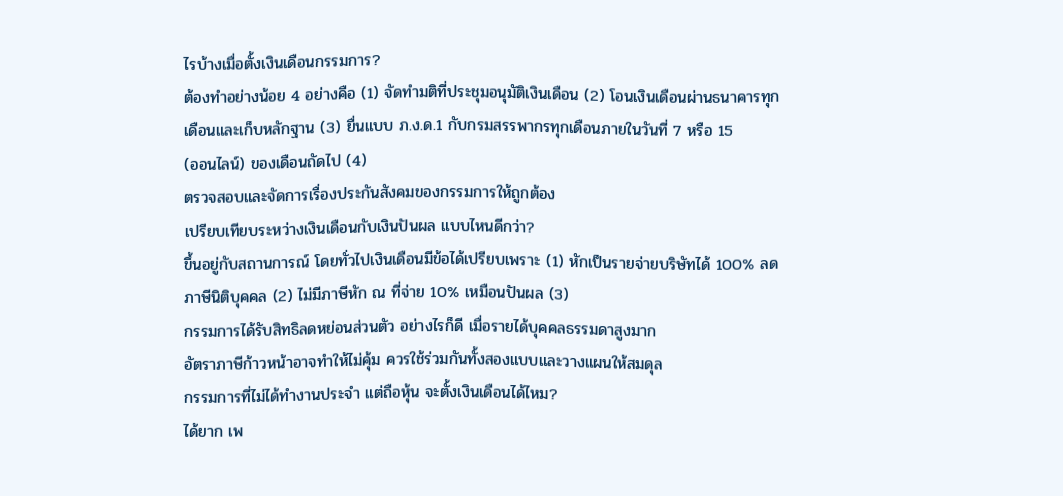ไรบ้างเมื่อตั้งเงินเดือนกรรมการ?
ต้องทำอย่างน้อย 4 อย่างคือ (1) จัดทำมติที่ประชุมอนุมัติเงินเดือน (2) โอนเงินเดือนผ่านธนาคารทุกเดือนและเก็บหลักฐาน (3) ยื่นแบบ ภ.ง.ด.1 กับกรมสรรพากรทุกเดือนภายในวันที่ 7 หรือ 15
(ออนไลน์) ของเดือนถัดไป (4)
ตรวจสอบและจัดการเรื่องประกันสังคมของกรรมการให้ถูกต้อง
เปรียบเทียบระหว่างเงินเดือนกับเงินปันผล แบบไหนดีกว่า?
ขึ้นอยู่กับสถานการณ์ โดยทั่วไปเงินเดือนมีข้อได้เปรียบเพราะ (1) หักเป็นรายจ่ายบริษัทได้ 100% ลดภาษีนิติบุคคล (2) ไม่มีภาษีหัก ณ ที่จ่าย 10% เหมือนปันผล (3)
กรรมการได้รับสิทธิลดหย่อนส่วนตัว อย่างไรก็ดี เมื่อรายได้บุคคลธรรมดาสูงมาก
อัตราภาษีก้าวหน้าอาจทำให้ไม่คุ้ม ควรใช้ร่วมกันทั้งสองแบบและวางแผนให้สมดุล
กรรมการที่ไม่ได้ทำงานประจำ แต่ถือหุ้น จะตั้งเงินเดือนได้ไหม?
ได้ยาก เพ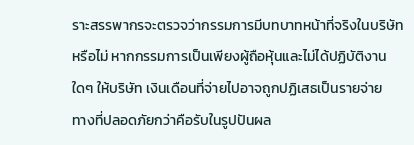ราะสรรพากรจะตรวจว่ากรรมการมีบทบาทหน้าที่จริงในบริษัทหรือไม่ หากกรรมการเป็นเพียงผู้ถือหุ้นและไม่ได้ปฏิบัติงานใดๆ ให้บริษัท เงินเดือนที่จ่ายไปอาจถูกปฏิเสธเป็นรายจ่าย
ทางที่ปลอดภัยกว่าคือรับในรูปปันผล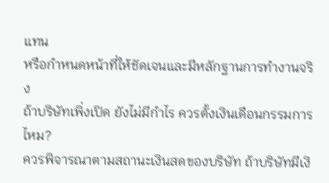แทน
หรือกำหนดหน้าที่ให้ชัดเจนและมีหลักฐานการทำงานจริง
ถ้าบริษัทเพิ่งเปิด ยังไม่มีกำไร ควรตั้งเงินเดือนกรรมการไหม?
ควรพิจารณาตามสถานะเงินสดของบริษัท ถ้าบริษัทมีเงิ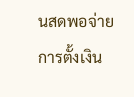นสดพอจ่าย การตั้งเงิน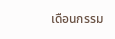เดือนกรรม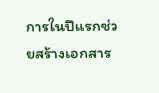การในปีแรกช่วยสร้างเอกสาร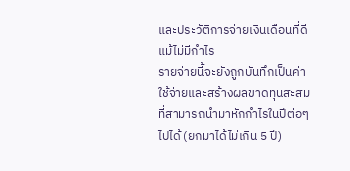และประวัติการจ่ายเงินเดือนที่ดี แม้ไม่มีกำไร
รายจ่ายนี้จะยังถูกบันทึกเป็นค่าใช้จ่ายและสร้างผลขาดทุนสะสมที่สามารถนำมาหักกำไรในปีต่อๆ
ไปได้ (ยกมาได้ไม่เกิน 5 ปี)